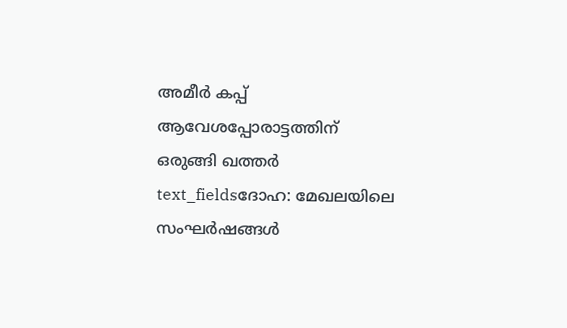അമീർ കപ്പ് ആവേശപ്പോരാട്ടത്തിന് ഒരുങ്ങി ഖത്തർ
text_fieldsദോഹ: മേഖലയിലെ സംഘർഷങ്ങൾ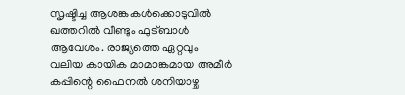സൃഷ്ടിച്ച ആശങ്കകൾക്കൊടുവിൽ ഖത്തറിൽ വീണ്ടും ഫുട്ബാൾ ആവേശം. രാജ്യത്തെ ഏറ്റവും വലിയ കായിക മാമാങ്കമായ അമീർ കപ്പിന്റെ ഫൈനൽ ശനിയാഴ്ച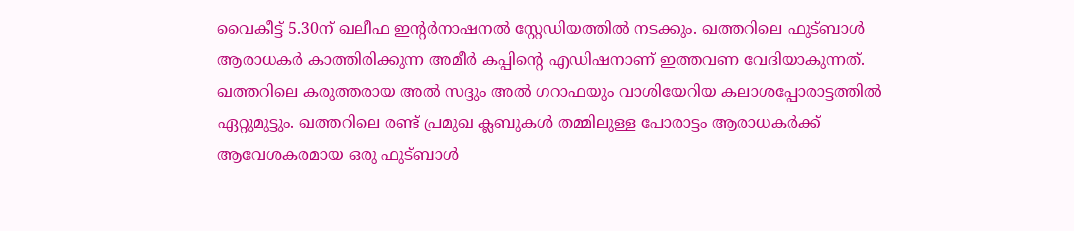വൈകീട്ട് 5.30ന് ഖലീഫ ഇന്റർനാഷനൽ സ്റ്റേഡിയത്തിൽ നടക്കും. ഖത്തറിലെ ഫുട്ബാൾ ആരാധകർ കാത്തിരിക്കുന്ന അമീർ കപ്പിന്റെ എഡിഷനാണ് ഇത്തവണ വേദിയാകുന്നത്. ഖത്തറിലെ കരുത്തരായ അൽ സദ്ദും അൽ ഗറാഫയും വാശിയേറിയ കലാശപ്പോരാട്ടത്തിൽ ഏറ്റുമുട്ടും. ഖത്തറിലെ രണ്ട് പ്രമുഖ ക്ലബുകൾ തമ്മിലുള്ള പോരാട്ടം ആരാധകർക്ക് ആവേശകരമായ ഒരു ഫുട്ബാൾ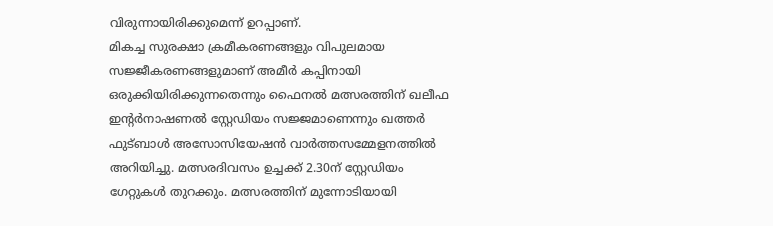വിരുന്നായിരിക്കുമെന്ന് ഉറപ്പാണ്.
മികച്ച സുരക്ഷാ ക്രമീകരണങ്ങളും വിപുലമായ സജ്ജീകരണങ്ങളുമാണ് അമീർ കപ്പിനായി ഒരുക്കിയിരിക്കുന്നതെന്നും ഫൈനൽ മത്സരത്തിന് ഖലീഫ ഇന്റർനാഷണൽ സ്റ്റേഡിയം സജ്ജമാണെന്നും ഖത്തർ ഫുട്ബാൾ അസോസിയേഷൻ വാർത്തസമ്മേളനത്തിൽ അറിയിച്ചു. മത്സരദിവസം ഉച്ചക്ക് 2.30ന് സ്റ്റേഡിയം ഗേറ്റുകൾ തുറക്കും. മത്സരത്തിന് മുന്നോടിയായി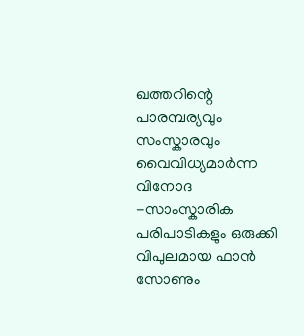ഖത്തറിന്റെ പാരമ്പര്യവും സംസ്കാരവും വൈവിധ്യമാർന്ന വിനോദ -സാംസ്കാരിക പരിപാടികളും ഒരുക്കി വിപുലമായ ഫാൻ സോണും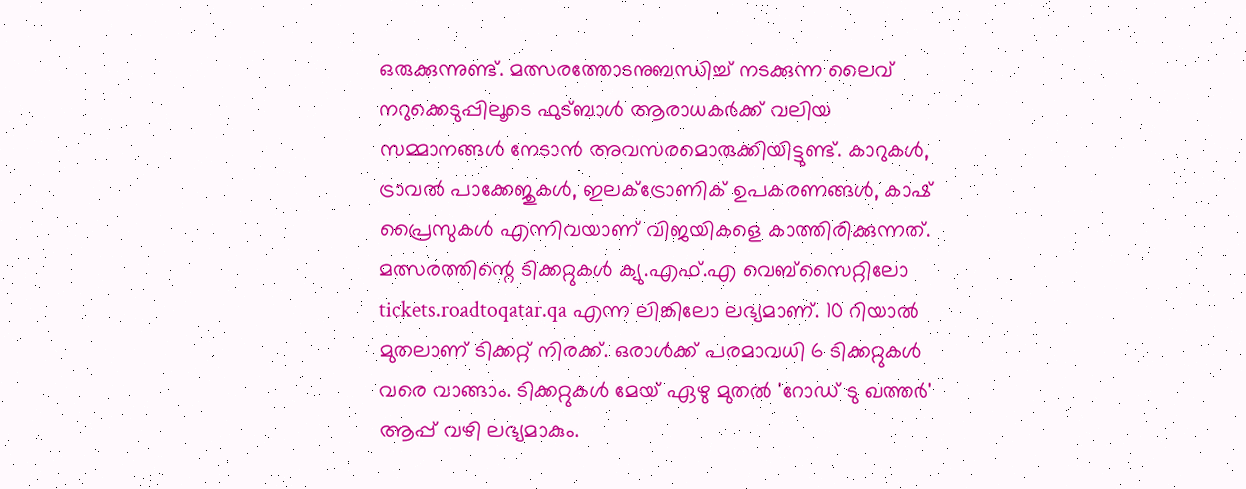ഒരുക്കുന്നുണ്ട്. മത്സരത്തോടനുബന്ധിച്ച് നടക്കുന്ന ലൈവ് നറുക്കെടുപ്പിലൂടെ ഫുട്ബാൾ ആരാധകർക്ക് വലിയ സമ്മാനങ്ങൾ നേടാൻ അവസരമൊരുക്കിയിട്ടുണ്ട്. കാറുകൾ, ട്രാവൽ പാക്കേജുകൾ, ഇലക്ട്രോണിക് ഉപകരണങ്ങൾ, കാഷ് പ്രൈസുകൾ എന്നിവയാണ് വിജയികളെ കാത്തിരിക്കുന്നത്.
മത്സരത്തിന്റെ ടിക്കറ്റുകൾ ക്യു.എഫ്.എ വെബ്സൈറ്റിലോ tickets.roadtoqatar.qa എന്ന ലിങ്കിലോ ലഭ്യമാണ്. 10 റിയാൽ മുതലാണ് ടിക്കറ്റ് നിരക്ക്. ഒരാൾക്ക് പരമാവധി 6 ടിക്കറ്റുകൾ വരെ വാങ്ങാം. ടിക്കറ്റുകൾ മേയ് ഏഴു മുതൽ 'റോഡ് ടു ഖത്തർ' ആപ്പ് വഴി ലഭ്യമാകും.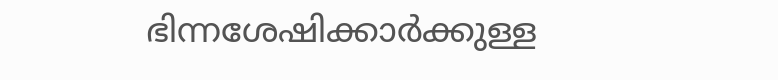ഭിന്നശേഷിക്കാർക്കുള്ള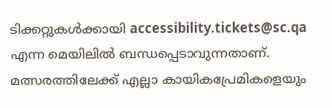ടിക്കറ്റുകൾക്കായി accessibility.tickets@sc.qa എന്ന മെയിലിൽ ബന്ധപ്പെടാവുന്നതാണ്. മത്സരത്തിലേക്ക് എല്ലാ കായികപ്രേമികളെയും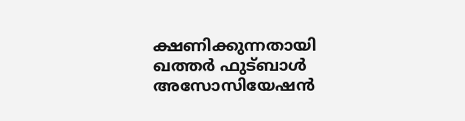ക്ഷണിക്കുന്നതായി ഖത്തർ ഫുട്ബാൾ അസോസിയേഷൻ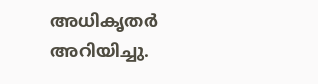അധികൃതർ അറിയിച്ചു.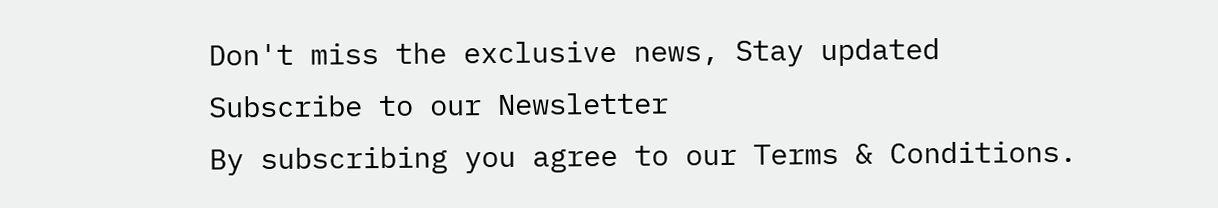Don't miss the exclusive news, Stay updated
Subscribe to our Newsletter
By subscribing you agree to our Terms & Conditions.